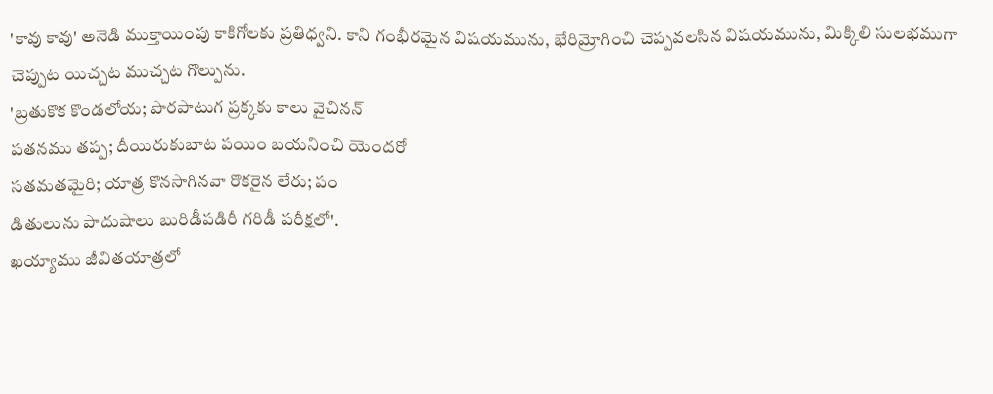'కావు కావు' అనెడి ముక్తాయింపు కాకిగోలకు ప్రతిధ్వని. కాని గంభీరమైన విషయమును, భేరిమ్రోగించి చెప్పవలసిన విషయమును, మిక్కిలి సులభముగా చెప్పుట యిచ్చట ముచ్చట గొల్పును.
'బ్రతుకొక కొండలోయ; పొరపాటుగ ప్రక్కకు కాలు వైచినన్
పతనము తప్ప; దీయిరుకుబాట పయిం బయనించి యెందరో
సతమతమైరి; యాత్ర కొనసాగినవా రొకరైన లేరు; పం
డితులును పాదుషాలు బురిడీపడిరీ గరిడీ పరీక్షలో'.
ఖయ్యాము జీవితయాత్రలో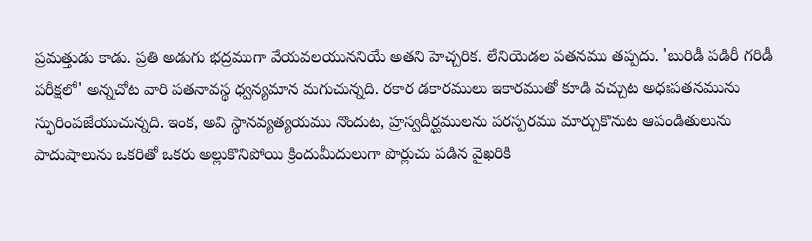ప్రమత్తుడు కాడు. ప్రతి అడుగు భద్రముగా వేయవలయుననియే అతని హెచ్చరిక. లేనియెడల పతనము తప్పదు. 'బురిడీ పడిరీ గరిడీ పరీక్షలో' అన్నచోట వారి పతనావస్థ ధ్వన్యమాన మగుచున్నది. రకార డకారములు ఇకారముతో కూడి వచ్చుట అధఃపతనమును స్ఫురింపజేయుచున్నది. ఇంక, అవి స్థానవ్యత్యయము నొందుట, హ్రస్వదీర్ఘములను పరస్పరము మార్చుకొనుట ఆపండితులును పాదుషాలును ఒకరితో ఒకరు అల్లుకొనిపోయి క్రిందుమీదులుగా పొర్లుచు పడిన వైఖరికి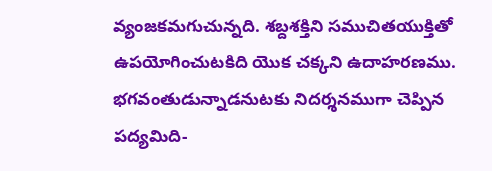వ్యంజకమగుచున్నది. శబ్దశక్తిని సముచితయుక్తితో ఉపయోగించుటకిది యొక చక్కని ఉదాహరణము.
భగవంతుడున్నాడనుటకు నిదర్శనముగా చెప్పిన పద్యమిది-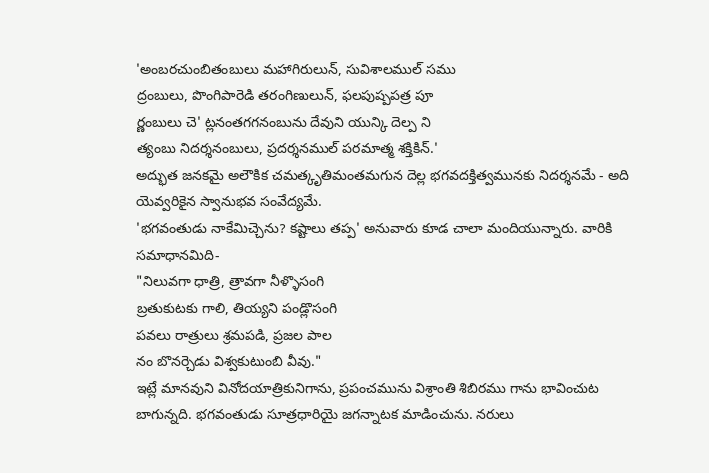'అంబరచుంబితంబులు మహాగిరులున్, సువిశాలముల్ సము
ద్రంబులు, పొంగిపారెడి తరంగిణులున్, ఫలపుష్పపత్ర పూ
ర్ణంబులు చె' ట్లనంతగగనంబును దేవుని యున్కి దెల్ప ని
త్యంబు నిదర్శనంబులు, ప్రదర్శనముల్ పరమాత్మ శక్తికిన్.'
అద్భుత జనకమై అలౌకిక చమత్కృతిమంతమగున దెల్ల భగవదక్తిత్వమునకు నిదర్శనమే - అది యెవ్వరికైన స్వానుభవ సంవేద్యమే.
'భగవంతుడు నాకేమిచ్చెను? కష్టాలు తప్ప' అనువారు కూడ చాలా మందియున్నారు. వారికి సమాధానమిది-
"నిలువగా ధాత్రి, త్రావగా నీళ్ళొసంగి
బ్రతుకుటకు గాలి, తియ్యని పండ్లొసంగి
పవలు రాత్రులు శ్రమపడి, ప్రజల పాల
నం బొనర్చెడు విశ్వకుటుంబి వీవు."
ఇట్లే మానవుని వినోదయాత్రికునిగాను, ప్రపంచమును విశ్రాంతి శిబిరము గాను భావించుట బాగున్నది. భగవంతుడు సూత్రధారియై జగన్నాటక మాడించును. నరులు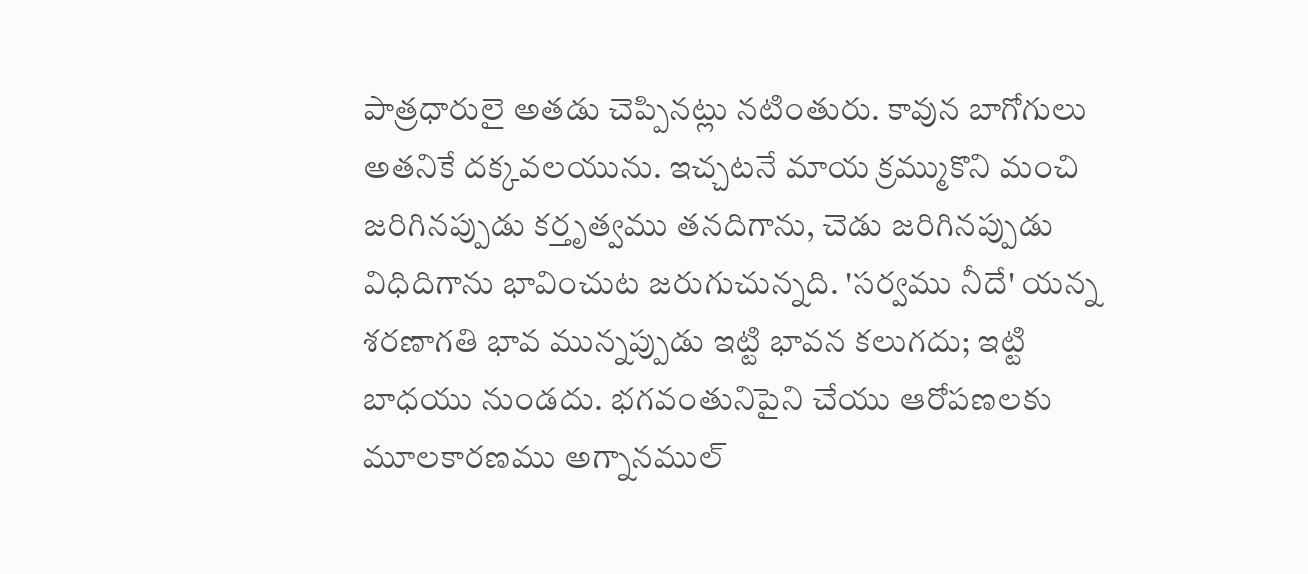పాత్రధారులై అతడు చెప్పినట్లు నటింతురు. కావున బాగోగులు అతనికే దక్కవలయును. ఇచ్చటనే మాయ క్రమ్ముకొని మంచి జరిగినప్పుడు కర్తృత్వము తనదిగాను, చెడు జరిగినప్పుడు విధిదిగాను భావించుట జరుగుచున్నది. 'సర్వము నీదే' యన్న శరణాగతి భావ మున్నప్పుడు ఇట్టి భావన కలుగదు; ఇట్టి బాధయు నుండదు. భగవంతునిపైని చేయు ఆరోపణలకు మూలకారణము అగ్నానముల్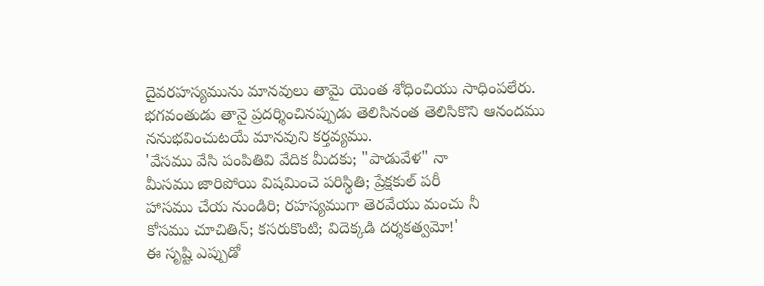దైవరహస్యమును మానవులు తామై యెంత శోధించియు సాధింపలేరు. భగవంతుడు తానై ప్రదర్శించినప్పుడు తెలిసినంత తెలిసికొని ఆనందము ననుభవించుటయే మానవుని కర్తవ్యము.
'వేసము వేసి పంపితివి వేదిక మీదకు; "పాడువేళ" నా
మీసము జారిపోయి విషమించె పరిస్థితి; ప్రేక్షకుల్ పరీ
హాసము చేయ నుండిరి; రహస్యముగా తెరవేయు మంచు నీ
కోసము చూచితిన్; కసరుకొంటి; విదెక్కడి దర్శకత్వమో!'
ఈ సృష్టి ఎప్పుడో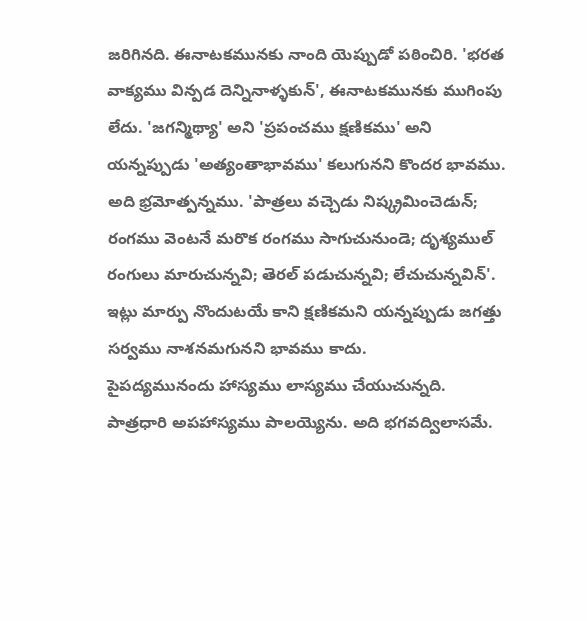జరిగినది. ఈనాటకమునకు నాంది యెప్పుడో పఠించిరి. 'భరత వాక్యము విన్పడ దెన్నినాళ్ళకున్', ఈనాటకమునకు ముగింపు లేదు. 'జగన్మిథ్యా' అని 'ప్రపంచము క్షణికము' అని యన్నప్పుడు 'అత్యంతాభావము' కలుగునని కొందర భావము. అది భ్రమోత్పన్నము. 'పాత్రలు వచ్చెడు నిష్క్రమించెడున్; రంగము వెంటనే మరొక రంగము సాగుచునుండె; దృశ్యముల్ రంగులు మారుచున్నవి; తెరల్ పడుచున్నవి; లేచుచున్నవిన్'. ఇట్లు మార్పు నొందుటయే కాని క్షణికమని యన్నప్పుడు జగత్తు సర్వము నాశనమగునని భావము కాదు.
పైపద్యమునందు హాస్యము లాస్యము చేయుచున్నది. పాత్రధారి అపహాస్యము పాలయ్యెను. అది భగవద్విలాసమే.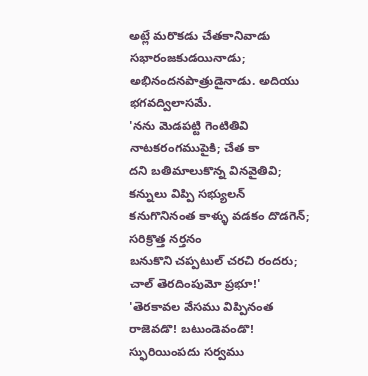అట్లే మరొకడు చేతకానివాడు సభారంజకుడయినాడు; అభినందనపాత్రుడైనాడు. అదియు భగవద్విలాసమే.
'నను మెడపట్టి గెంటితివి నాటకరంగముపైకి; చేత కా
దని బతిమాలుకొన్న వినవైతివి; కన్నులు విప్పి సభ్యులన్
కనుగొనినంత కాళ్ళు వడకం దొడగెన్; సరిక్రొత్త నర్తనం
బనుకొని చప్పటుల్ చరచి రందరు; చాల్ తెరదింపుమో ప్రభూ!'
'తెరకావల వేసము విప్పినంత రాజెవడొ! బటుండెవండొ! స్ఫురియింపదు సర్వము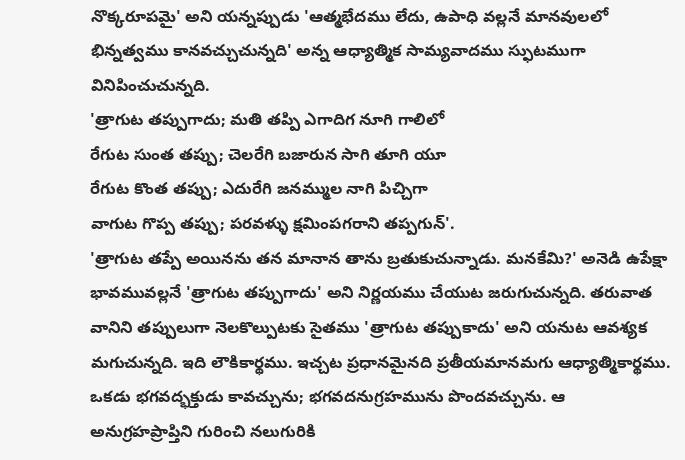నొక్కరూపమై' అని యన్నప్పుడు 'ఆత్మభేదము లేదు, ఉపాధి వల్లనే మానవులలో భిన్నత్వము కానవచ్చుచున్నది' అన్న ఆధ్యాత్మిక సామ్యవాదము స్ఫుటముగా వినిపించుచున్నది.
'త్రాగుట తప్పుగాదు; మతి తప్పి ఎగాదిగ నూగి గాలిలో
రేగుట సుంత తప్పు; చెలరేగి బజారున సాగి తూగి యూ
రేగుట కొంత తప్పు; ఎదురేగి జనమ్ముల నాగి పిచ్చిగా
వాగుట గొప్ప తప్పు; పరవళ్ళు క్షమింపగరాని తప్పగున్'.
'త్రాగుట తప్పే అయినను తన మానాన తాను బ్రతుకుచున్నాడు. మనకేమి?' అనెడి ఉపేక్షా భావమువల్లనే 'త్రాగుట తప్పుగాదు' అని నిర్ణయము చేయుట జరుగుచున్నది. తరువాత వానిని తప్పులుగా నెలకొల్పుటకు సైతము 'త్రాగుట తప్పుకాదు' అని యనుట ఆవశ్యక మగుచున్నది. ఇది లౌకికార్థము. ఇచ్చట ప్రధానమైనది ప్రతీయమానమగు ఆధ్యాత్మికార్థము. ఒకడు భగవద్భక్తుడు కావచ్చును; భగవదనుగ్రహమును పొందవచ్చును. ఆ అనుగ్రహప్రాప్తిని గురించి నలుగురికి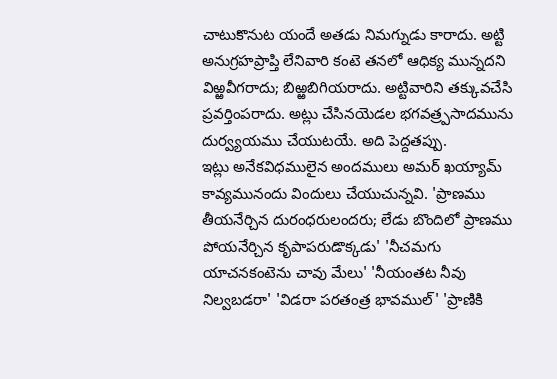చాటుకొనుట యందే అతడు నిమగ్నుడు కారాదు. అట్టి అనుగ్రహప్రాప్తి లేనివారి కంటె తనలో ఆధిక్య మున్నదని విఱ్ఱవీగరాదు; బిఱ్ఱబిగియరాదు. అట్టివారిని తక్కువచేసి ప్రవర్తింపరాదు. అట్లు చేసినయెడల భగవత్ర్పసాదమును దుర్వ్యయము చేయుటయే. అది పెద్దతప్పు.
ఇట్లు అనేకవిధములైన అందములు అమర్ ఖయ్యామ్ కావ్యమునందు విందులు చేయుచున్నవి. 'ప్రాణము తీయనేర్చిన దురంధరులందరు; లేడు బొందిలో ప్రాణము పోయనేర్చిన కృపాపరుడొక్కడు' 'నీచమగు యాచనకంటెను చావు మేలు' 'నీయంతట నీవు నిల్వబడరా' 'విడరా పరతంత్ర భావముల్' 'ప్రాణికి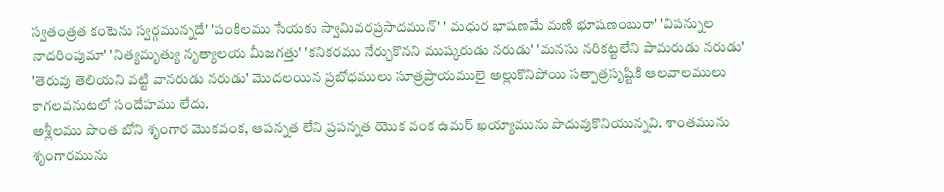స్వతంత్రత కంటెను స్వర్గమున్నదే' 'పంకిలము సేయకు స్వామివరప్రసాదమున్' ' మధుర భాషణమే మణి భూషణంబురా' 'విపన్నుల నాదరింపుమా' 'నిత్యమృత్యు నృత్యాలయ మీజగత్తు' 'కనికరము నేర్చుకొనని ముష్కరుడు నరుడు' 'మనసు నరికట్టలేని పామరుడు నరుడు' 'తెరువు తెలియని వట్టి వానరుడు నరుడు' మొదలయిన ప్రబోధములు సూత్రప్రాయములై అల్లుకొనిపోయి సత్పాత్రసృష్టికి ఆలవాలములు కాగలవనుటలో సందేహము లేదు.
అశ్లీలము పొంత బోని శృంగార మొకవంక, ఆపన్నత లేని ప్రపన్నత యొక వంక ఉమర్ ఖయ్యామును పొదువుకొనియున్నవి. శాంతమును శృంగారమును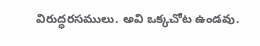విరుద్ధరసములు. అవి ఒక్కచోట ఉండవు.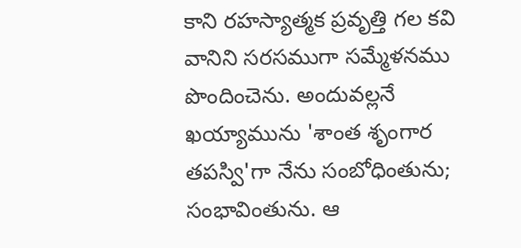కాని రహస్యాత్మక ప్రవృత్తి గల కవి వానిని సరసముగా సమ్మేళనము పొందించెను. అందువల్లనే ఖయ్యామును 'శాంత శృంగార తపస్వి'గా నేను సంబోధింతును; సంభావింతును. ఆ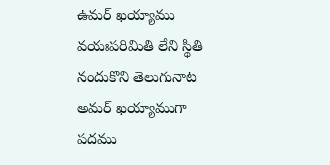ఉమర్ ఖయ్యాము వయఃపరిమితి లేని స్థితి నందుకొని తెలుగునాట అమర్ ఖయ్యాముగా పదము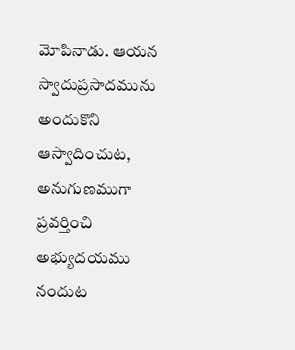మోపినాడు. ఆయన స్వాదుప్రసాదమును అందుకొని ఆస్వాదించుట, అనుగుణముగా ప్రవర్తించి అభ్యుదయము నందుట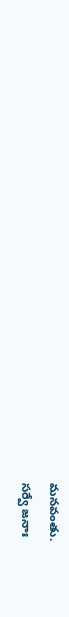మనవంతు.
సర్వే జనాః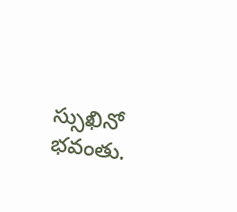స్సుఖినో భవంతు.